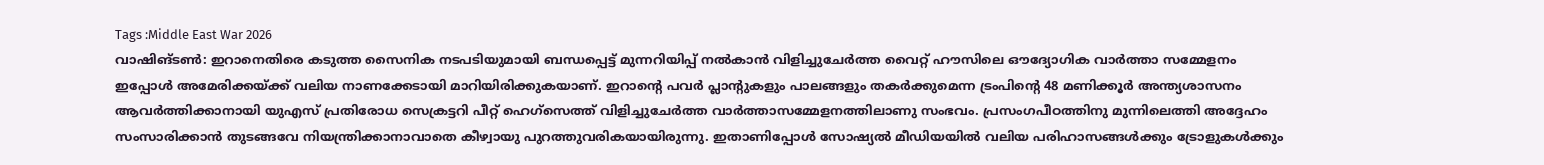Tags :Middle East War 2026
വാഷിങ്ടൺ: ഇറാനെതിരെ കടുത്ത സൈനിക നടപടിയുമായി ബന്ധപ്പെട്ട് മുന്നറിയിപ്പ് നൽകാൻ വിളിച്ചുചേർത്ത വൈറ്റ് ഹൗസിലെ ഔദ്യോഗിക വാർത്താ സമ്മേളനം ഇപ്പോൾ അമേരിക്കയ്ക്ക് വലിയ നാണക്കേടായി മാറിയിരിക്കുകയാണ്. ഇറാന്റെ പവർ പ്ലാന്റുകളും പാലങ്ങളും തകർക്കുമെന്ന ട്രംപിന്റെ 48 മണിക്കൂർ അന്ത്യശാസനം ആവർത്തിക്കാനായി യുഎസ് പ്രതിരോധ സെക്രട്ടറി പീറ്റ് ഹെഗ്സെത്ത് വിളിച്ചുചേർത്ത വാർത്താസമ്മേളനത്തിലാണു സംഭവം. പ്രസംഗപീഠത്തിനു മുന്നിലെത്തി അദ്ദേഹം സംസാരിക്കാൻ തുടങ്ങവേ നിയന്ത്രിക്കാനാവാതെ കീഴ്വായു പുറത്തുവരികയായിരുന്നു. ഇതാണിപ്പോൾ സോഷ്യൽ മീഡിയയിൽ വലിയ പരിഹാസങ്ങൾക്കും ട്രോളുകൾക്കും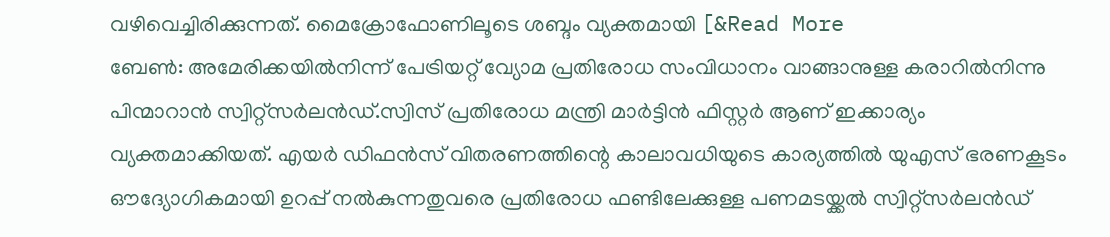വഴിവെച്ചിരിക്കുന്നത്. മൈക്രോഫോണിലൂടെ ശബ്ദം വ്യക്തമായി [&Read More
ബേൺ: അമേരിക്കയിൽനിന്ന് പേട്രിയറ്റ് വ്യോമ പ്രതിരോധ സംവിധാനം വാങ്ങാനുള്ള കരാറിൽനിന്നു പിന്മാറാൻ സ്വിറ്റ്സർലൻഡ്.സ്വിസ് പ്രതിരോധ മന്ത്രി മാർട്ടിൻ ഫിസ്റ്റർ ആണ് ഇക്കാര്യം വ്യക്തമാക്കിയത്. എയർ ഡിഫൻസ് വിതരണത്തിന്റെ കാലാവധിയുടെ കാര്യത്തിൽ യുഎസ് ഭരണകൂടം ഔദ്യോഗികമായി ഉറപ്പ് നൽകുന്നതുവരെ പ്രതിരോധ ഫണ്ടിലേക്കുള്ള പണമടയ്ക്കൽ സ്വിറ്റ്സർലൻഡ്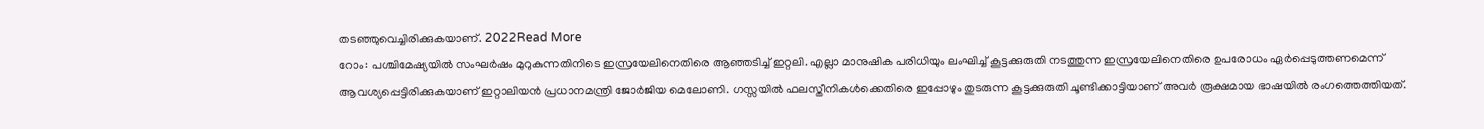തടഞ്ഞുവെച്ചിരിക്കുകയാണ്. 2022Read More
റോം: പശ്ചിമേഷ്യയിൽ സംഘർഷം മുറുകുന്നതിനിടെ ഇസ്രയേലിനെതിരെ ആഞ്ഞടിച്ച് ഇറ്റലി. എല്ലാ മാനുഷിക പരിധിയും ലംഘിച്ച് കൂട്ടക്കുരുതി നടത്തുന്ന ഇസ്രയേലിനെതിരെ ഉപരോധം ഏർപ്പെടുത്തണമെന്ന് ആവശ്യപ്പെട്ടിരിക്കുകയാണ് ഇറ്റാലിയൻ പ്രധാനമന്ത്രി ജോർജിയ മെലോണി. ഗസ്സയിൽ ഫലസ്തീനികൾക്കെതിരെ ഇപ്പോഴും തുടരുന്ന കൂട്ടക്കുരുതി ചൂണ്ടിക്കാട്ടിയാണ് അവർ രൂക്ഷമായ ഭാഷയിൽ രംഗത്തെത്തിയത്.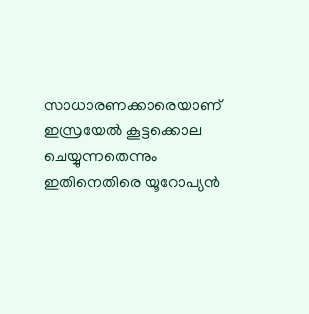സാധാരണക്കാരെയാണ് ഇസ്രയേൽ കൂട്ടക്കൊല ചെയ്യുന്നതെന്നും ഇതിനെതിരെ യൂറോപ്യൻ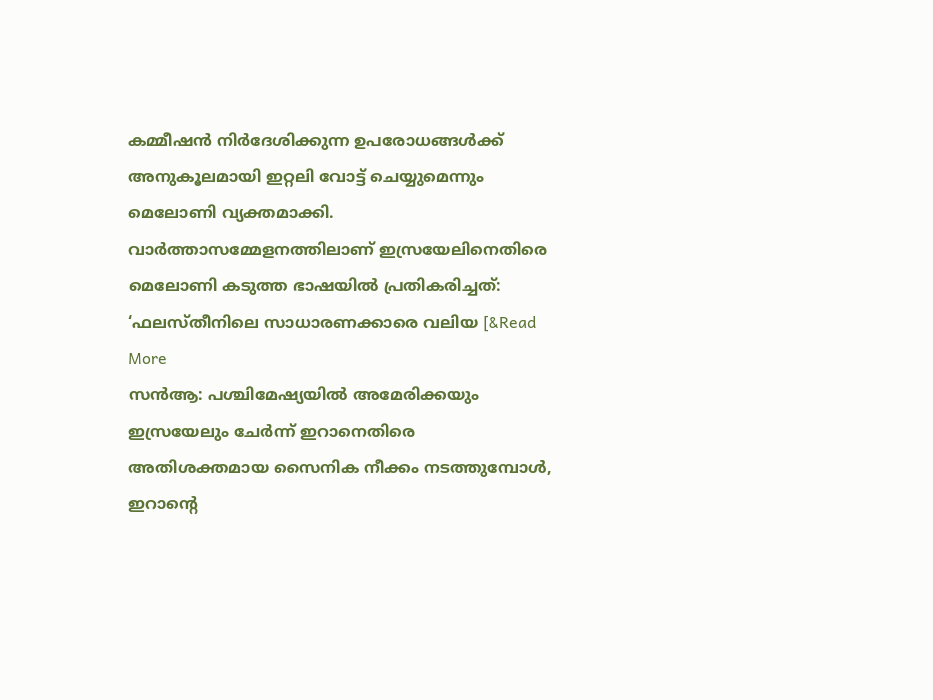കമ്മീഷൻ നിർദേശിക്കുന്ന ഉപരോധങ്ങൾക്ക് അനുകൂലമായി ഇറ്റലി വോട്ട് ചെയ്യുമെന്നും മെലോണി വ്യക്തമാക്കി. വാർത്താസമ്മേളനത്തിലാണ് ഇസ്രയേലിനെതിരെ മെലോണി കടുത്ത ഭാഷയിൽ പ്രതികരിച്ചത്: ‘ഫലസ്തീനിലെ സാധാരണക്കാരെ വലിയ [&Read More
സൻആ: പശ്ചിമേഷ്യയിൽ അമേരിക്കയും ഇസ്രയേലും ചേർന്ന് ഇറാനെതിരെ അതിശക്തമായ സൈനിക നീക്കം നടത്തുമ്പോൾ, ഇറാന്റെ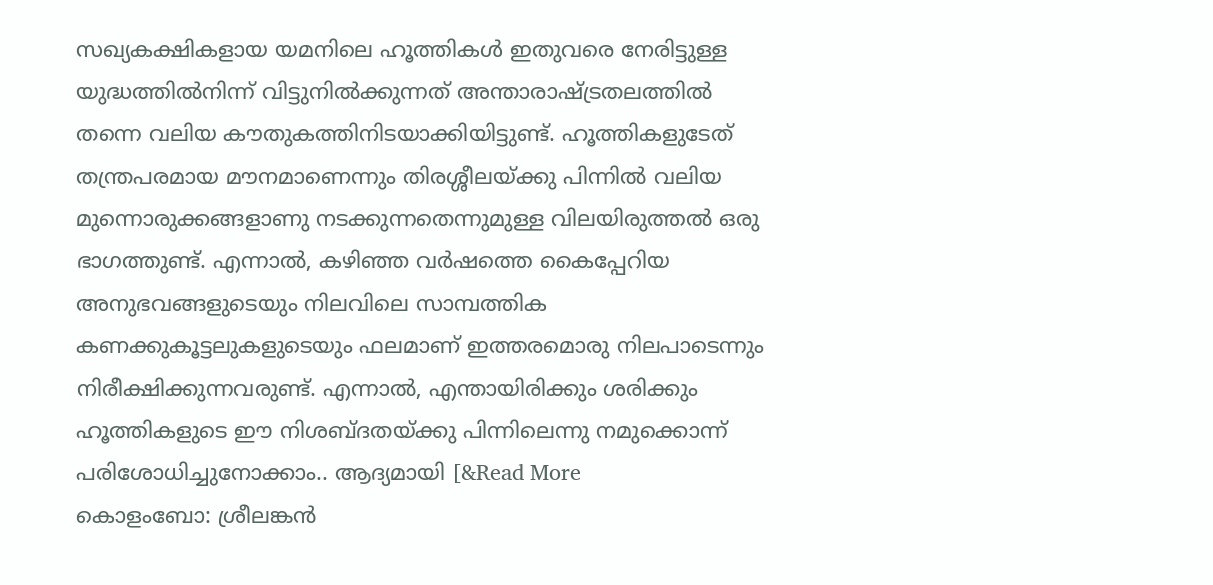സഖ്യകക്ഷികളായ യമനിലെ ഹൂത്തികൾ ഇതുവരെ നേരിട്ടുള്ള യുദ്ധത്തിൽനിന്ന് വിട്ടുനിൽക്കുന്നത് അന്താരാഷ്ട്രതലത്തിൽ തന്നെ വലിയ കൗതുകത്തിനിടയാക്കിയിട്ടുണ്ട്. ഹൂത്തികളുടേത് തന്ത്രപരമായ മൗനമാണെന്നും തിരശ്ശീലയ്ക്കു പിന്നിൽ വലിയ മുന്നൊരുക്കങ്ങളാണു നടക്കുന്നതെന്നുമുള്ള വിലയിരുത്തൽ ഒരു ഭാഗത്തുണ്ട്. എന്നാൽ, കഴിഞ്ഞ വർഷത്തെ കൈപ്പേറിയ അനുഭവങ്ങളുടെയും നിലവിലെ സാമ്പത്തിക കണക്കുകൂട്ടലുകളുടെയും ഫലമാണ് ഇത്തരമൊരു നിലപാടെന്നും നിരീക്ഷിക്കുന്നവരുണ്ട്. എന്നാൽ, എന്തായിരിക്കും ശരിക്കും ഹൂത്തികളുടെ ഈ നിശബ്ദതയ്ക്കു പിന്നിലെന്നു നമുക്കൊന്ന് പരിശോധിച്ചുനോക്കാം.. ആദ്യമായി [&Read More
കൊളംബോ: ശ്രീലങ്കൻ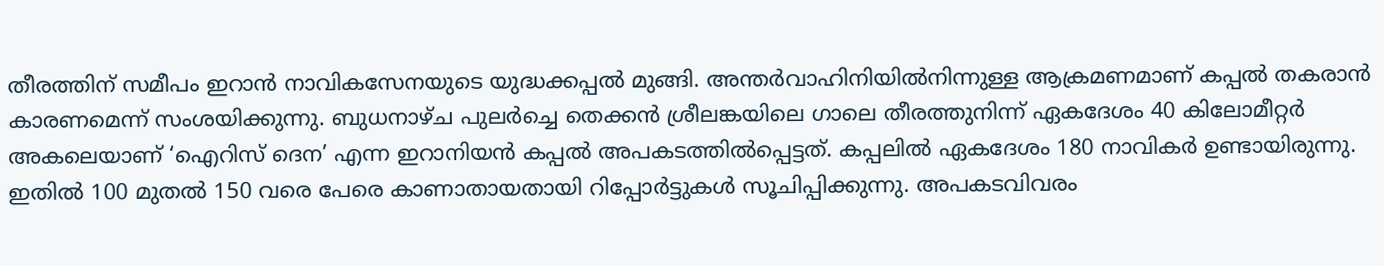തീരത്തിന് സമീപം ഇറാൻ നാവികസേനയുടെ യുദ്ധക്കപ്പൽ മുങ്ങി. അന്തർവാഹിനിയിൽനിന്നുള്ള ആക്രമണമാണ് കപ്പൽ തകരാൻ കാരണമെന്ന് സംശയിക്കുന്നു. ബുധനാഴ്ച പുലർച്ചെ തെക്കൻ ശ്രീലങ്കയിലെ ഗാലെ തീരത്തുനിന്ന് ഏകദേശം 40 കിലോമീറ്റർ അകലെയാണ് ‘ഐറിസ് ദെന’ എന്ന ഇറാനിയൻ കപ്പൽ അപകടത്തിൽപ്പെട്ടത്. കപ്പലിൽ ഏകദേശം 180 നാവികർ ഉണ്ടായിരുന്നു. ഇതിൽ 100 മുതൽ 150 വരെ പേരെ കാണാതായതായി റിപ്പോർട്ടുകൾ സൂചിപ്പിക്കുന്നു. അപകടവിവരം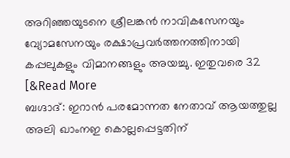അറിഞ്ഞയുടനെ ശ്രീലങ്കൻ നാവികസേനയും വ്യോമസേനയും രക്ഷാപ്രവർത്തനത്തിനായി കപ്പലുകളും വിമാനങ്ങളും അയച്ചു. ഇതുവരെ 32 [&Read More
ബഗ്ദാദ്: ഇറാൻ പരമോന്നത നേതാവ് ആയത്തുല്ല അലി ഖാംനഇ കൊല്ലപ്പെട്ടതിന്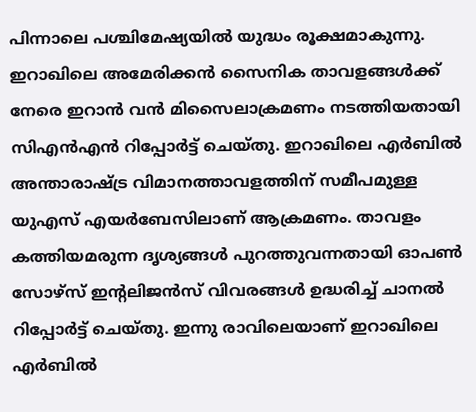പിന്നാലെ പശ്ചിമേഷ്യയിൽ യുദ്ധം രൂക്ഷമാകുന്നു. ഇറാഖിലെ അമേരിക്കൻ സൈനിക താവളങ്ങൾക്ക് നേരെ ഇറാൻ വൻ മിസൈലാക്രമണം നടത്തിയതായി സിഎൻഎൻ റിപ്പോർട്ട് ചെയ്തു. ഇറാഖിലെ എർബിൽ അന്താരാഷ്ട്ര വിമാനത്താവളത്തിന് സമീപമുള്ള യുഎസ് എയർബേസിലാണ് ആക്രമണം. താവളം കത്തിയമരുന്ന ദൃശ്യങ്ങൾ പുറത്തുവന്നതായി ഓപൺ സോഴ്സ് ഇന്റലിജൻസ് വിവരങ്ങൾ ഉദ്ധരിച്ച് ചാനൽ റിപ്പോർട്ട് ചെയ്തു. ഇന്നു രാവിലെയാണ് ഇറാഖിലെ എർബിൽ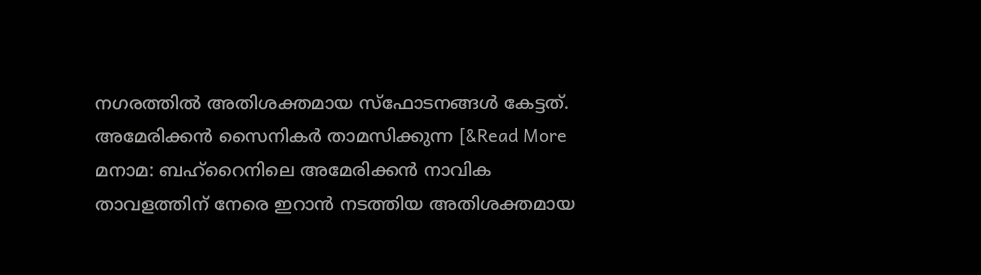നഗരത്തിൽ അതിശക്തമായ സ്ഫോടനങ്ങൾ കേട്ടത്. അമേരിക്കൻ സൈനികർ താമസിക്കുന്ന [&Read More
മനാമ: ബഹ്റൈനിലെ അമേരിക്കൻ നാവിക താവളത്തിന് നേരെ ഇറാൻ നടത്തിയ അതിശക്തമായ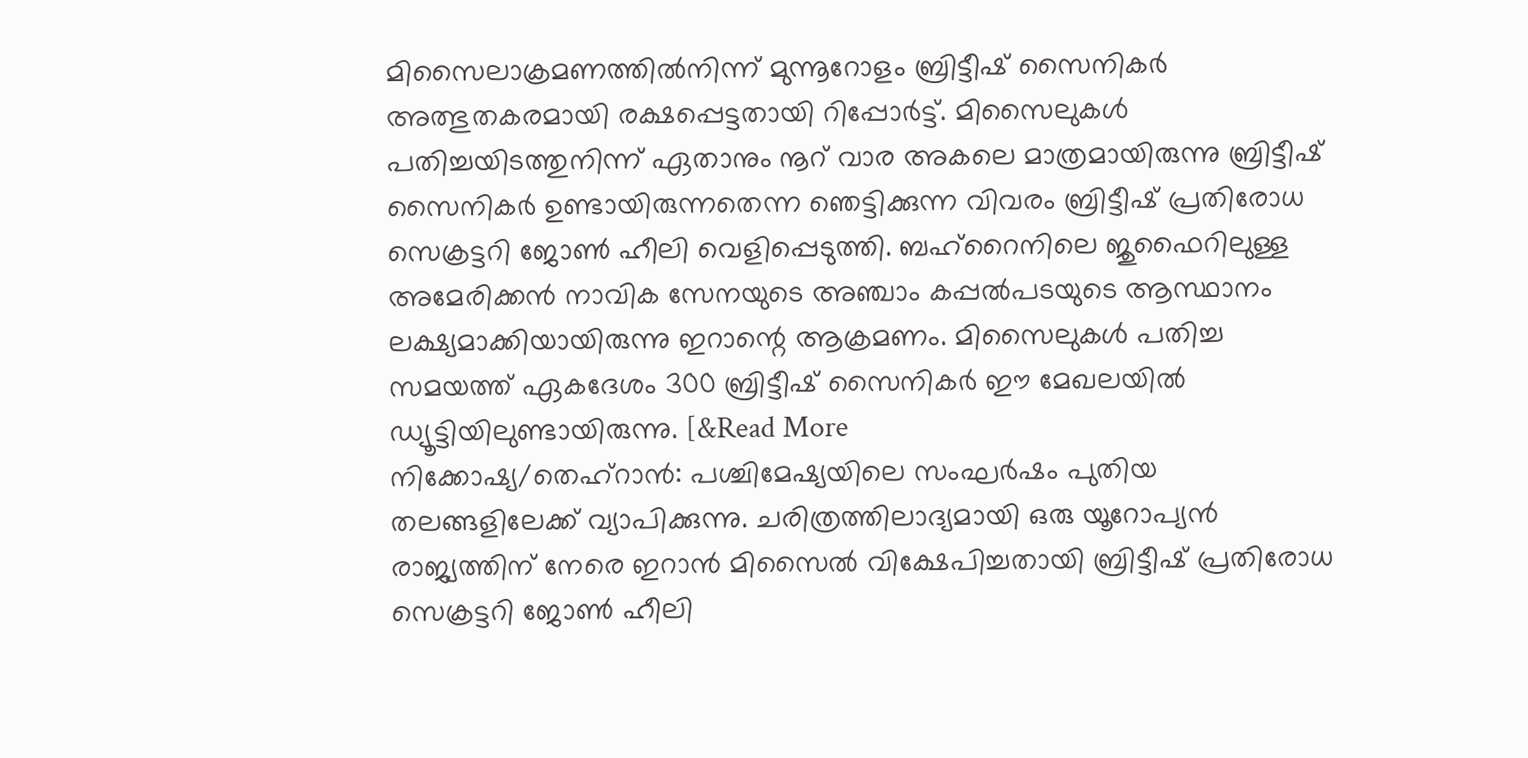മിസൈലാക്രമണത്തിൽനിന്ന് മുന്നൂറോളം ബ്രിട്ടീഷ് സൈനികർ അത്ഭുതകരമായി രക്ഷപ്പെട്ടതായി റിപ്പോർട്ട്. മിസൈലുകൾ പതിച്ചയിടത്തുനിന്ന് ഏതാനും നൂറ് വാര അകലെ മാത്രമായിരുന്നു ബ്രിട്ടീഷ് സൈനികർ ഉണ്ടായിരുന്നതെന്ന ഞെട്ടിക്കുന്ന വിവരം ബ്രിട്ടീഷ് പ്രതിരോധ സെക്രട്ടറി ജോൺ ഹീലി വെളിപ്പെടുത്തി. ബഹ്റൈനിലെ ജുഫൈറിലുള്ള അമേരിക്കൻ നാവിക സേനയുടെ അഞ്ചാം കപ്പൽപടയുടെ ആസ്ഥാനം ലക്ഷ്യമാക്കിയായിരുന്നു ഇറാന്റെ ആക്രമണം. മിസൈലുകൾ പതിച്ച സമയത്ത് ഏകദേശം 300 ബ്രിട്ടീഷ് സൈനികർ ഈ മേഖലയിൽ ഡ്യൂട്ടിയിലുണ്ടായിരുന്നു. [&Read More
നിക്കോഷ്യ/തെഹ്റാൻ: പശ്ചിമേഷ്യയിലെ സംഘർഷം പുതിയ തലങ്ങളിലേക്ക് വ്യാപിക്കുന്നു. ചരിത്രത്തിലാദ്യമായി ഒരു യൂറോപ്യൻ രാജ്യത്തിന് നേരെ ഇറാൻ മിസൈൽ വിക്ഷേപിച്ചതായി ബ്രിട്ടീഷ് പ്രതിരോധ സെക്രട്ടറി ജോൺ ഹീലി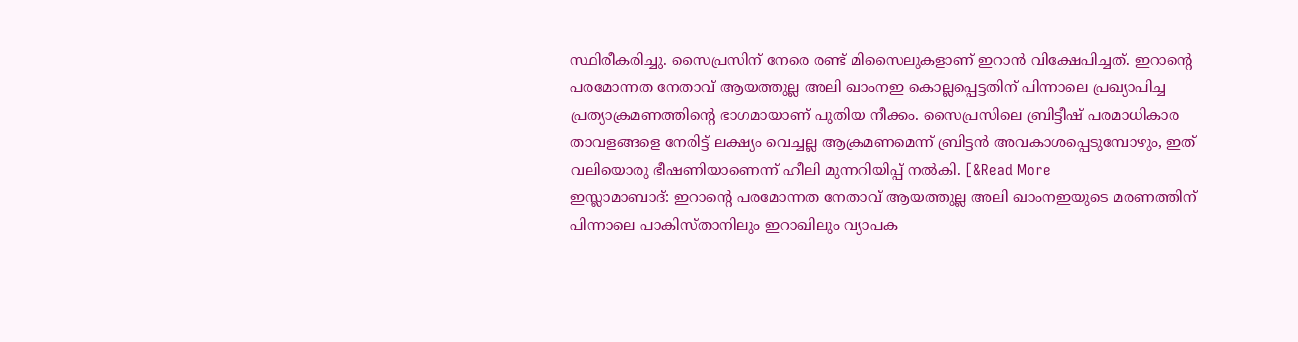സ്ഥിരീകരിച്ചു. സൈപ്രസിന് നേരെ രണ്ട് മിസൈലുകളാണ് ഇറാൻ വിക്ഷേപിച്ചത്. ഇറാന്റെ പരമോന്നത നേതാവ് ആയത്തുല്ല അലി ഖാംനഇ കൊല്ലപ്പെട്ടതിന് പിന്നാലെ പ്രഖ്യാപിച്ച പ്രത്യാക്രമണത്തിന്റെ ഭാഗമായാണ് പുതിയ നീക്കം. സൈപ്രസിലെ ബ്രിട്ടീഷ് പരമാധികാര താവളങ്ങളെ നേരിട്ട് ലക്ഷ്യം വെച്ചല്ല ആക്രമണമെന്ന് ബ്രിട്ടൻ അവകാശപ്പെടുമ്പോഴും, ഇത് വലിയൊരു ഭീഷണിയാണെന്ന് ഹീലി മുന്നറിയിപ്പ് നൽകി. [&Read More
ഇസ്ലാമാബാദ്: ഇറാന്റെ പരമോന്നത നേതാവ് ആയത്തുല്ല അലി ഖാംനഇയുടെ മരണത്തിന് പിന്നാലെ പാകിസ്താനിലും ഇറാഖിലും വ്യാപക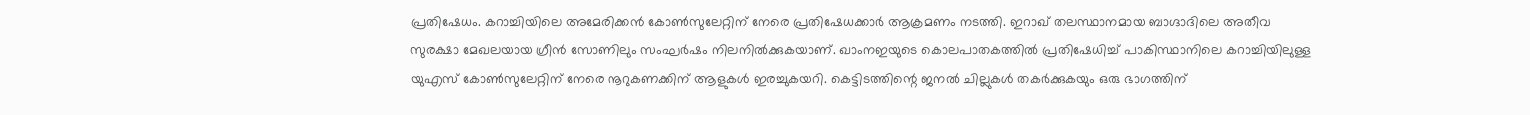പ്രതിഷേധം. കറാച്ചിയിലെ അമേരിക്കൻ കോൺസുലേറ്റിന് നേരെ പ്രതിഷേധക്കാർ ആക്രമണം നടത്തി. ഇറാഖ് തലസ്ഥാനമായ ബാഗ്ദാദിലെ അതീവ സുരക്ഷാ മേഖലയായ ഗ്രീൻ സോണിലും സംഘർഷം നിലനിൽക്കുകയാണ്. ഖാംനഇയുടെ കൊലപാതകത്തിൽ പ്രതിഷേധിച്ച് പാകിസ്ഥാനിലെ കറാച്ചിയിലുള്ള യുഎസ് കോൺസുലേറ്റിന് നേരെ നൂറുകണക്കിന് ആളുകൾ ഇരച്ചുകയറി. കെട്ടിടത്തിന്റെ ജനൽ ചില്ലുകൾ തകർക്കുകയും ഒരു ഭാഗത്തിന്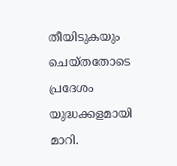തീയിടുകയും ചെയ്തതോടെ പ്രദേശം യുദ്ധക്കളമായി മാറി.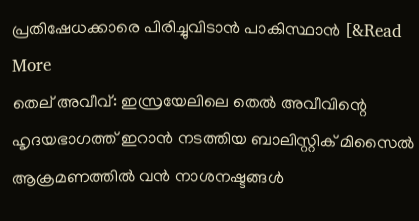പ്രതിഷേധക്കാരെ പിരിച്ചുവിടാൻ പാകിസ്ഥാൻ [&Read More
തെല് അവീവ്: ഇസ്രയേലിലെ തെൽ അവീവിന്റെ ഹൃദയഭാഗത്ത് ഇറാൻ നടത്തിയ ബാലിസ്റ്റിക് മിസൈൽ ആക്രമണത്തിൽ വൻ നാശനഷ്ടങ്ങൾ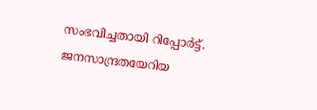സംഭവിച്ചതായി റിപ്പോർട്ട്. ജനസാന്ദ്രതയേറിയ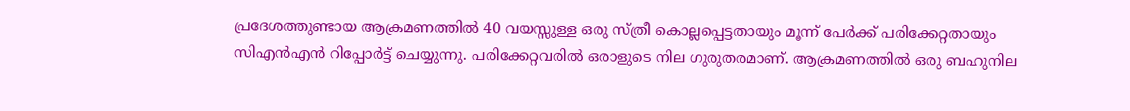പ്രദേശത്തുണ്ടായ ആക്രമണത്തിൽ 40 വയസ്സുള്ള ഒരു സ്ത്രീ കൊല്ലപ്പെട്ടതായും മൂന്ന് പേർക്ക് പരിക്കേറ്റതായും സിഎൻഎൻ റിപ്പോർട്ട് ചെയ്യുന്നു. പരിക്കേറ്റവരിൽ ഒരാളുടെ നില ഗുരുതരമാണ്. ആക്രമണത്തിൽ ഒരു ബഹുനില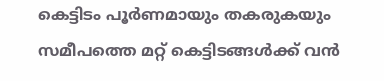കെട്ടിടം പൂർണമായും തകരുകയും സമീപത്തെ മറ്റ് കെട്ടിടങ്ങൾക്ക് വൻ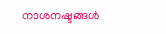നാശനഷ്ടങ്ങൾ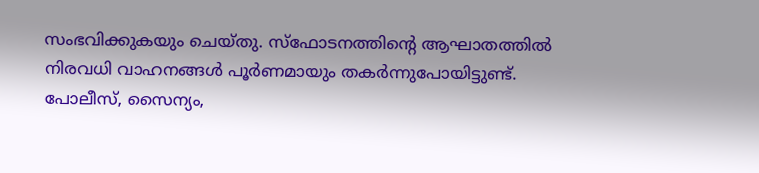സംഭവിക്കുകയും ചെയ്തു. സ്ഫോടനത്തിന്റെ ആഘാതത്തിൽ നിരവധി വാഹനങ്ങൾ പൂർണമായും തകർന്നുപോയിട്ടുണ്ട്. പോലീസ്, സൈന്യം,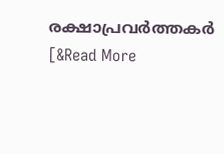രക്ഷാപ്രവർത്തകർ [&Read More